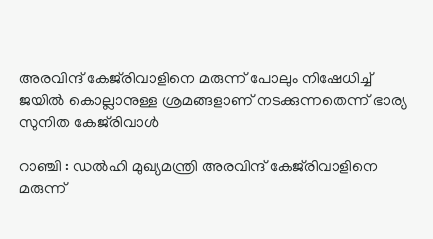അരവിന്ദ് കേജ്‌രിവാളിനെ മരുന്ന് പോലും നിഷേധിച്ച് ജയില്‍ കൊല്ലാനുള്ള ശ്രമങ്ങളാണ് നടക്കുന്നതെന്ന് ഭാര്യ സുനിത കേജ്‌രിവാള്‍

റാഞ്ചി : ഡല്‍ഹി മുഖ്യമന്ത്രി അരവിന്ദ് കേജ്‌രിവാളിനെ മരുന്ന്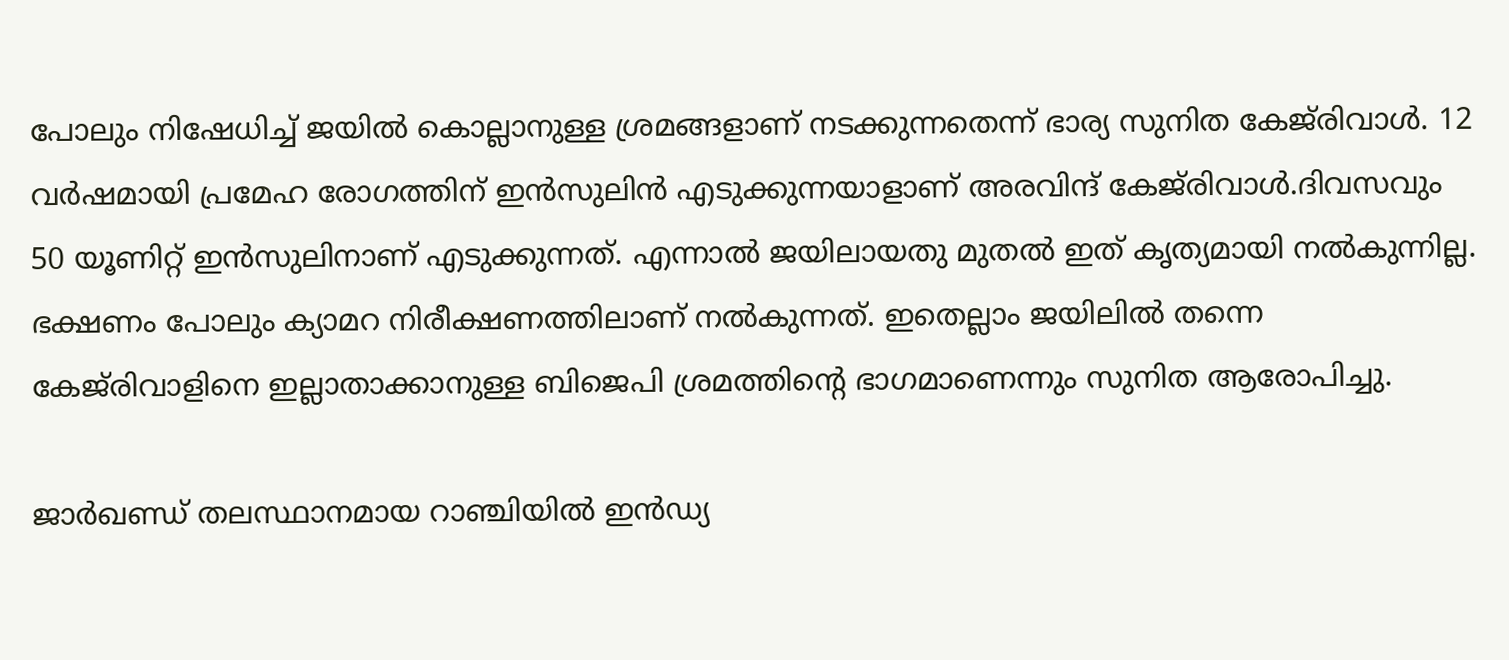പോലും നിഷേധിച്ച് ജയില്‍ കൊല്ലാനുള്ള ശ്രമങ്ങളാണ് നടക്കുന്നതെന്ന് ഭാര്യ സുനിത കേജ്‌രിവാള്‍. 12 വര്‍ഷമായി പ്രമേഹ രോഗത്തിന് ഇന്‍സുലിന്‍ എടുക്കുന്നയാളാണ് അരവിന്ദ് കേജ്‌രിവാള്‍.ദിവസവും 50 യൂണിറ്റ് ഇന്‍സുലിനാണ് എടുക്കുന്നത്. എന്നാല്‍ ജയിലായതു മുതല്‍ ഇത് കൃത്യമായി നല്‍കുന്നില്ല. ഭക്ഷണം പോലും ക്യാമറ നിരീക്ഷണത്തിലാണ് നല്‍കുന്നത്. ഇതെല്ലാം ജയിലില്‍ തന്നെ കേജ്‌രിവാളിനെ ഇല്ലാതാക്കാനുള്ള ബിജെപി ശ്രമത്തിന്റെ ഭാഗമാണെന്നും സുനിത ആരോപിച്ചു.

ജാര്‍ഖണ്ഡ് തലസ്ഥാനമായ റാഞ്ചിയില്‍ ഇന്‍ഡ്യ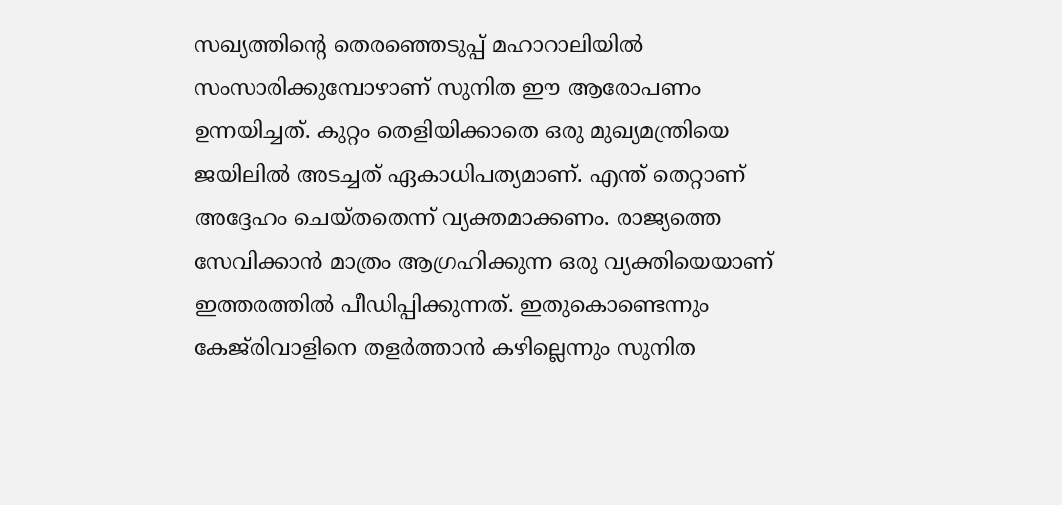സഖ്യത്തിന്റെ തെരഞ്ഞെടുപ്പ് മഹാറാലിയില്‍ സംസാരിക്കുമ്പോഴാണ് സുനിത ഈ ആരോപണം ഉന്നയിച്ചത്. കുറ്റം തെളിയിക്കാതെ ഒരു മുഖ്യമന്ത്രിയെ ജയിലില്‍ അടച്ചത് ഏകാധിപത്യമാണ്. എന്ത് തെറ്റാണ് അദ്ദേഹം ചെയ്തതെന്ന് വ്യക്തമാക്കണം. രാജ്യത്തെ സേവിക്കാന്‍ മാത്രം ആഗ്രഹിക്കുന്ന ഒരു വ്യക്തിയെയാണ് ഇത്തരത്തില്‍ പീഡിപ്പിക്കുന്നത്. ഇതുകൊണ്ടെന്നും കേജ്‌രിവാളിനെ തളര്‍ത്താന്‍ കഴില്ലെന്നും സുനിത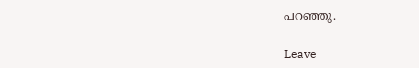പറഞ്ഞു.

Leave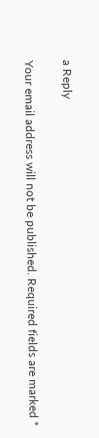a Reply

Your email address will not be published. Required fields are marked *